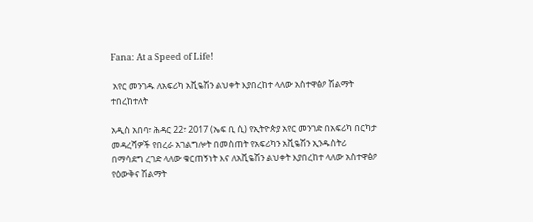Fana: At a Speed of Life!

 አየር መንገዱ ለአፍሪካ አቪዬሽን ልህቀት እያበረከተ ላለው አስተዋፅዖ ሽልማት ተበረከተለት

አዲስ አበባ፣ ሕዳር 22፣ 2017 (ኤፍ ቢ ሲ) የኢትዮጵያ አየር መንገድ በአፍሪካ በርካታ መዳረሻዎች የበረራ አገልግሎት በመስጠት የአፍሪካን አቪዬሽን ኢንዱስትሪ በማሳደግ ረገድ ላለው ቁርጠኝነት እና ለአቪዬሽን ልህቀት እያበረከተ ላለው አስተዋፅዖ የዕውቅና ሽልማት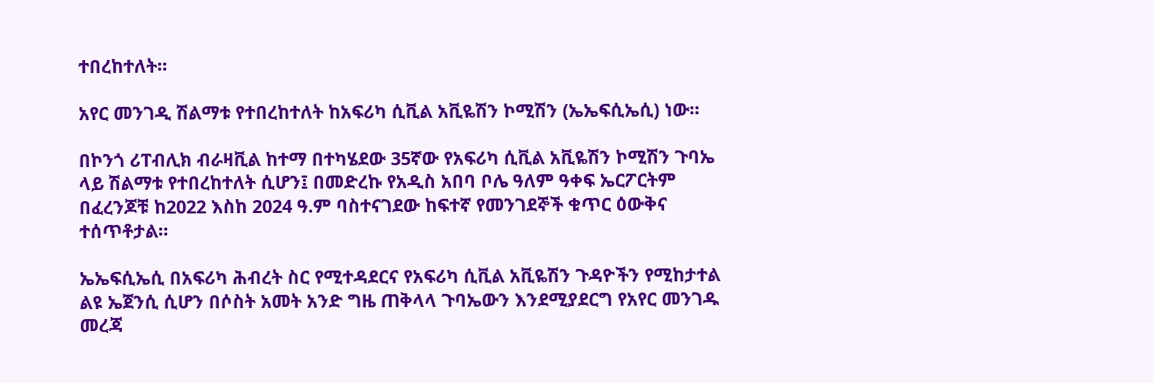ተበረከተለት።

አየር መንገዲ ሽልማቱ የተበረከተለት ከአፍሪካ ሲቪል አቪዬሽን ኮሚሽን (ኤኤፍሲኤሲ) ነው።

በኮንጎ ሪፐብሊክ ብራዛቪል ከተማ በተካሄደው 35ኛው የአፍሪካ ሲቪል አቪዬሽን ኮሚሽን ጉባኤ ላይ ሽልማቱ የተበረከተለት ሲሆን፤ በመድረኩ የአዲስ አበባ ቦሌ ዓለም ዓቀፍ ኤርፖርትም በፈረንጆቹ ከ2022 እስከ 2024 ዓ.ም ባስተናገደው ከፍተኛ የመንገደኞች ቁጥር ዕውቅና ተሰጥቶታል።

ኤኤፍሲኤሲ በአፍሪካ ሕብረት ስር የሚተዳደርና የአፍሪካ ሲቪል አቪዬሽን ጉዳዮችን የሚከታተል ልዩ ኤጀንሲ ሲሆን በሶስት አመት አንድ ግዜ ጠቅላላ ጉባኤውን እንደሚያደርግ የአየር መንገዱ መረጃ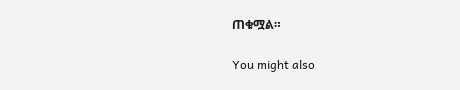ጠቁሟል።

You might also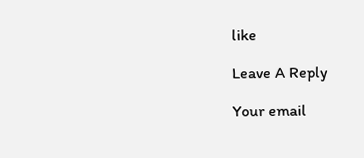like

Leave A Reply

Your email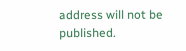address will not be published.